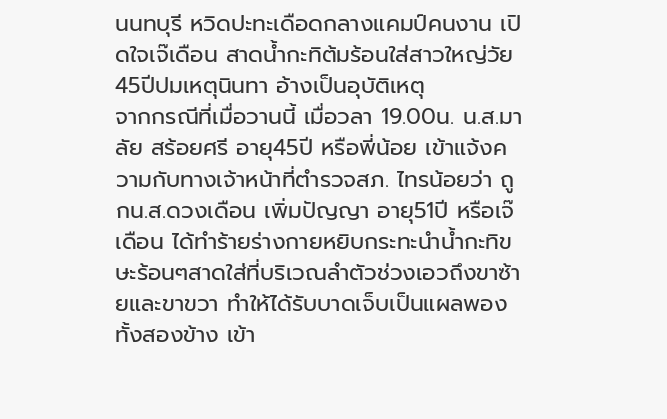นนทบุรี หวิดปะทะเดือดกลางแคมป์คนงาน เปิดใจเจ๊เดือน สาดน้ำกะทิต้มร้อนใส่สาวใหญ่วัย45ปีปมเหตุนินทา อ้างเป็นอุบัติเหตุ
จากกรณีที่เมื่อวานนี้ เมื่อวลา 19.00น. น.ส.มาลัย สร้อยศรี อายุ45ปี หรือพี่น้อย เข้าแจ้งความกับทางเจ้าหน้าที่ตำรวจสภ. ไทรน้อยว่า ถูกน.ส.ดวงเดือน เพิ่มปัญญา อายุ51ปี หรือเจ๊เดือน ได้ทำร้ายร่างกายหยิบกระทะนำน้ำกะทิขษะร้อนๆสาดใส่ที่บริเวณลำตัวช่วงเอวถึงขาซ้ายและขาขวา ทำให้ได้รับบาดเจ็บเป็นแผลพองทั้งสองข้าง เข้า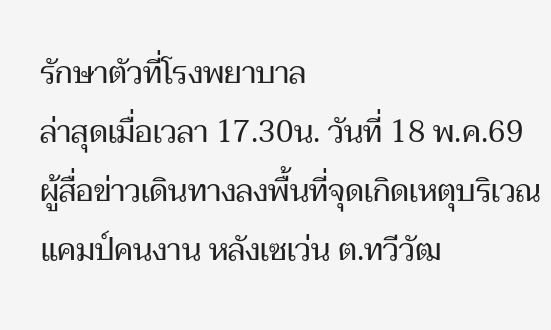รักษาตัวที่โรงพยาบาล
ล่าสุดเมื่อเวลา 17.30น. วันที่ 18 พ.ค.69 ผู้สื่อข่าวเดินทางลงพื้นที่จุดเกิดเหตุบริเวณแคมป์คนงาน หลังเซเว่น ต.ทวีวัฒ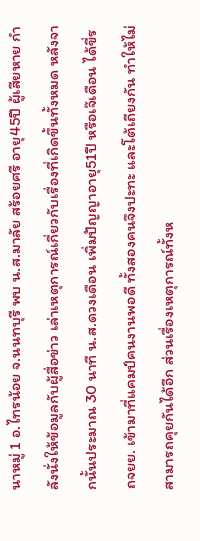นาหมู่ 1 อ.ไทรน้อย จ.นนทบุรี พบ น.ส.มาลัย สร้อยศรี อายุ45ปี ผู้เสียหาย กำลังนั่งให้ข้อมูลกับผู้สื่อข่าว เล่าเหตุการณ์เกี่ยวกับเรื่องที่เกิดขึ้นทั้งหมด หลังจากนั้นประมาณ 30 นาที น.ส.ดวงเดือน เพิ่มปัญญาอายุ51ปี หรือเจ๊เดือน ได้ขี่รถจยย. เข้ามาที่แคมป์คนงานพอดี ทั้งสองคนจึงปะทะ และโต้เถียงกัน ทำให้ไม่สามารถคุยกันได้อีก ส่วนเรื่องเหตุการณ์ทั้งห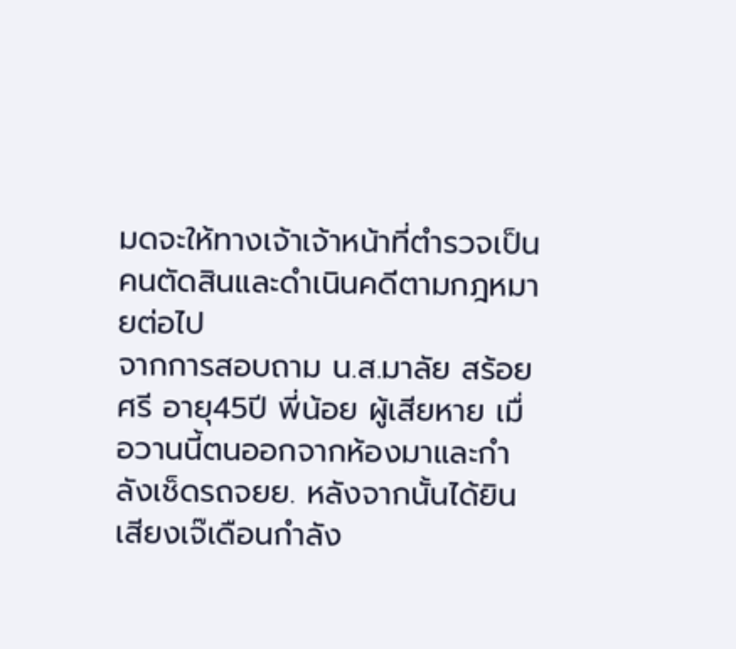มดจะให้ทางเจ้าเจ้าหน้าที่ตำรวจเป็นคนตัดสินและดำเนินคดีตามกฎหมายต่อไป
จากการสอบถาม น.ส.มาลัย สร้อยศรี อายุ45ปี พี่น้อย ผู้เสียหาย เมื่อวานนี้ตนออกจากห้องมาและกำลังเช็ดรถจยย. หลังจากนั้นได้ยินเสียงเจ๊เดือนกำลัง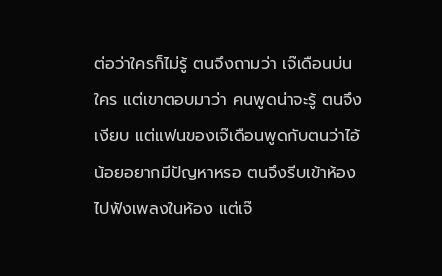ต่อว่าใครก็ไม่รู้ ตนจึงถามว่า เจ๊เดือนบ่นใคร แต่เขาตอบมาว่า คนพูดน่าจะรู้ ตนจึงเงียบ แต่แฟนของเจ๊เดือนพูดกับตนว่าไอ้น้อยอยากมีปัญหาหรอ ตนจึงรีบเข้าห้องไปฟังเพลงในห้อง แต่เจ๊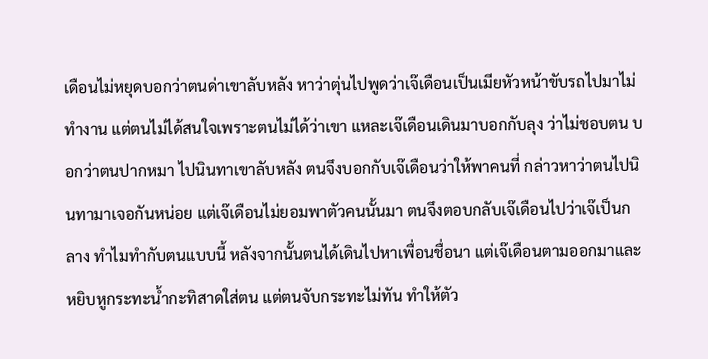เดือนไม่หยุดบอกว่าตนด่าเขาลับหลัง หาว่าตุ่นไปพูดว่าเจ๊เดือนเป็นเมียหัวหน้าขับรถไปมาไม่ทำงาน แต่ตนไม่ได้สนใจเพราะตนไม่ได้ว่าเขา แหละเจ๊เดือนเดินมาบอกกับลุง ว่าไม่ชอบตน บอกว่าตนปากหมา ไปนินทาเขาลับหลัง ตนจึงบอกกับเจ๊เดือนว่าให้พาคนที่ กล่าวหาว่าตนไปนินทามาเจอกันหน่อย แต่เจ๊เดือนไม่ยอมพาตัวคนนั้นมา ตนจึงตอบกลับเจ๊เดือนไปว่าเจ๊เป็นกลาง ทำไมทำกับตนแบบนี้ หลังจากนั้นตนได้เดินไปหาเพื่อนชื่อนา แต่เจ๊เดือนตามออกมาและหยิบหูกระทะน้ำกะทิสาดใส่ตน แต่ตนจับกระทะไม่ทัน ทำให้ตัว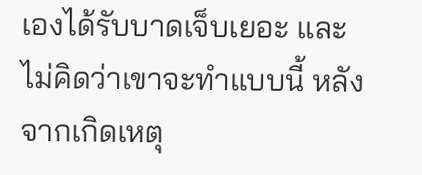เองได้รับบาดเจ็บเยอะ และไม่คิดว่าเขาจะทำแบบนี้ หลังจากเกิดเหตุ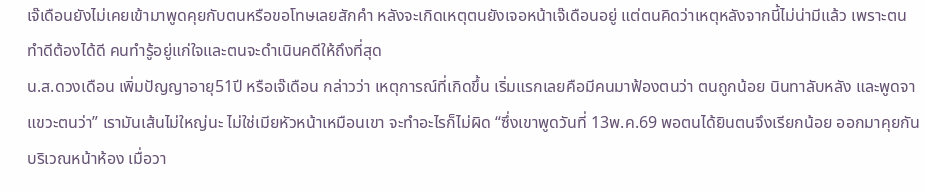เจ๊เดือนยังไม่เคยเข้ามาพูดคุยกับตนหรือขอโทษเลยสักคำ หลังจะเกิดเหตุตนยังเจอหน้าเจ๊เดือนอยู่ แต่ตนคิดว่าเหตุหลังจากนี้ไม่น่ามีแล้ว เพราะตนทำดีต้องได้ดี คนทำรู้อยู่แก่ใจและตนจะดำเนินคดีให้ถึงที่สุด
น.ส.ดวงเดือน เพิ่มปัญญาอายุ51ปี หรือเจ๊เดือน กล่าวว่า เหตุการณ์ที่เกิดขึ้น เริ่มแรกเลยคือมีคนมาฟ้องตนว่า ตนถูกน้อย นินทาลับหลัง และพูดจาแขวะตนว่า” เรามันเส้นไม่ใหญ่นะ ไม่ใช่เมียหัวหน้าเหมือนเขา จะทำอะไรก็ไม่ผิด “ซึ่งเขาพูดวันที่ 13พ.ค.69 พอตนได้ยินตนจึงเรียกน้อย ออกมาคุยกันบริเวณหน้าห้อง เมื่อวา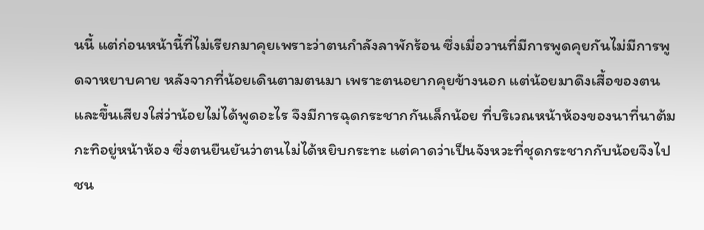นนี้ แต่ก่อนหน้านี้ที่ไม่เรียกมาคุยเพราะว่าตนกำลังลาพักร้อน ซึ่งเมื่อวานที่มีการพูดคุยกันไม่มีการพูดจาหยาบคาย หลังจากที่น้อยเดินตามตนมา เพราะตนอยากคุยข้างนอก แต่น้อยมาดึงเสื้อของตนและขึ้นเสียงใส่ว่าน้อยไม่ได้พูดอะไร จึงมีการฉุดกระชากกันเล็กน้อย ที่บริเวณหน้าห้องของนาที่นาต้มกะทิอยู่หน้าห้อง ซึ่งตนยืนยันว่าตนไม่ได้หยิบกระทะ แต่คาดว่าเป็นจังหวะที่ชุดกระชากกับน้อยจึงไปชน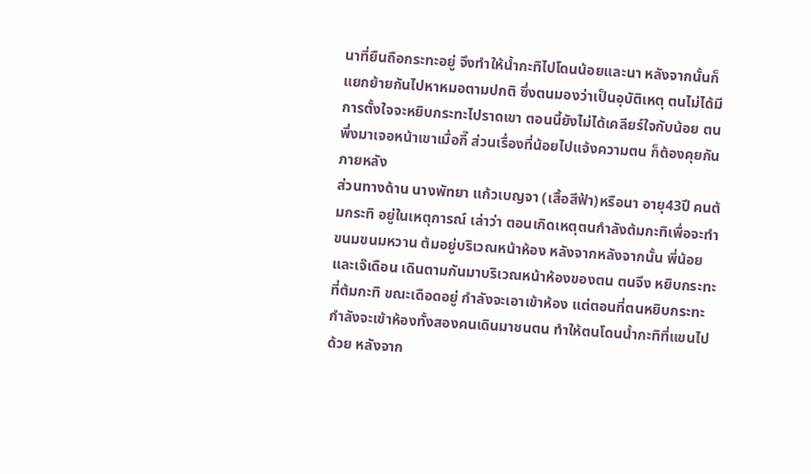นาที่ยืนถือกระทะอยู่ จึงทำให้น้ำกะทิไปโดนน้อยและนา หลังจากนั้นก็แยกย้ายกันไปหาหมอตามปกติ ซึ่งตนมองว่าเป็นอุบัติเหตุ ตนไม่ได้มีการตั้งใจจะหยิบกระทะไปราดเขา ตอนนี้ยังไม่ได้เคลียร์ใจกับน้อย ตนพึ่งมาเจอหน้าเขาเมื่อกี๊ ส่วนเรื่องที่น้อยไปแจ้งความตน ก็ต้องคุยกันภายหลัง
ส่วนทางด้าน นางพัทยา แก้วเบญจา (เสื้อสีฟ้า)หรือนา อายุ43ปี คนต้มกระทิ อยู่ในเหตุการณ์ เล่าว่า ตอนเกิดเหตุตนกำลังต้มกะทิเพื่อจะทำขนมขนมหวาน ต้มอยู่บริเวณหน้าห้อง หลังจากหลังจากนั้น พี่น้อย และเจ๊เดือน เดินตามกันมาบริเวณหน้าห้องของตน ตนจึง หยิบกระทะที่ต้มกะทิ ขณะเดือดอยู่ กำลังจะเอาเข้าห้อง แต่ตอนที่ตนหยิบกระทะกำลังจะเข้าห้องทั้งสองคนเดินมาชนตน ทำให้ตนโดนน้ำกะทิที่แขนไปด้วย หลังจาก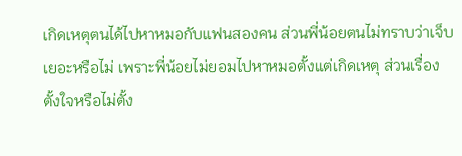เกิดเหตุตนได้ไปหาหมอกับแฟนสองคน ส่วนพี่น้อยตนไม่ทราบว่าเจ็บเยอะหรือไม่ เพราะพี่น้อยไม่ยอมไปหาหมอตั้งแต่เกิดเหตุ ส่วนเรื่องตั้งใจหรือไม่ตั้ง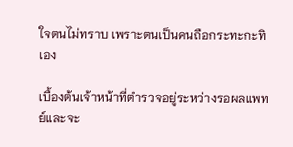ใจตนไม่ทราบ เพราะตนเป็นคนถือกระทะกะทิเอง

เบื้องต้นเจ้าหน้าที่ตำรวจอยู่ระหว่างรอผลแพทย์และจะ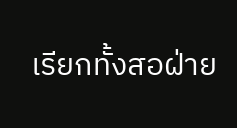เรียกทั้งสอฝ่าย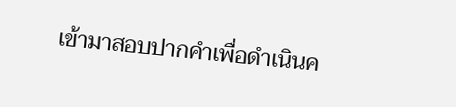เข้ามาสอบปากคำเพื่อดำเนินค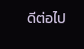ดีต่อไป